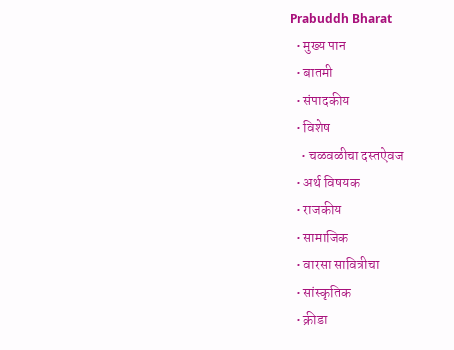Prabuddh Bharat
  • मुख्य पान
  • बातमी
  • संपादकीय
  • विशेष
    • चळवळीचा दस्तऐवज
  • अर्थ विषयक
  • राजकीय
  • सामाजिक
  • वारसा सावित्रीचा
  • सांस्कृतिक
  • क्रीडा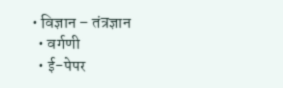• विज्ञान – तंत्रज्ञान
  • वर्गणी
  • ई-पेपर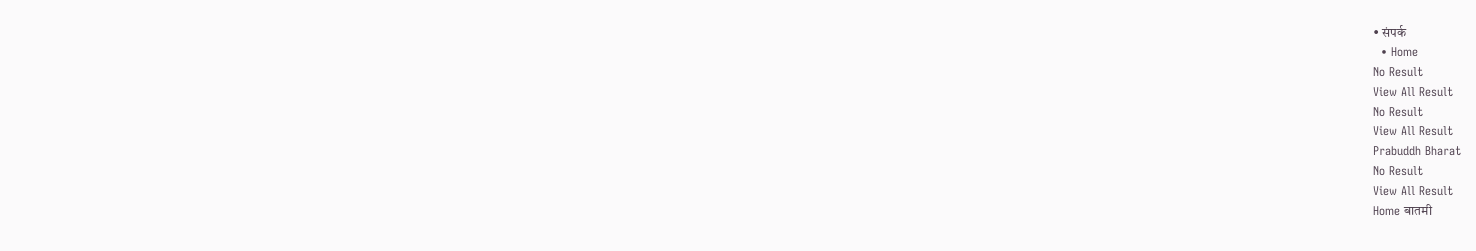• संपर्क
  • Home
No Result
View All Result
No Result
View All Result
Prabuddh Bharat
No Result
View All Result
Home बातमी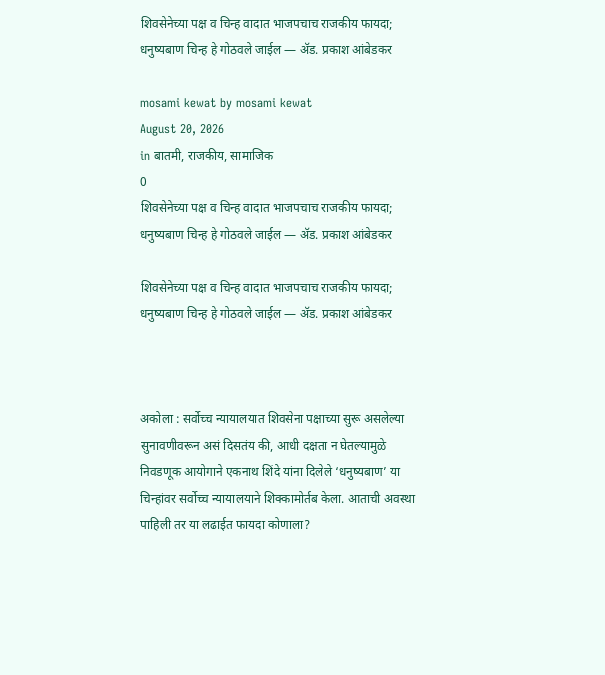शिवसेनेच्या पक्ष व चिन्ह वादात भाजपचाच राजकीय फायदा; धनुष्यबाण चिन्ह हे गोठवले जाईल ― ॲड. प्रकाश आंबेडकर

mosami kewat by mosami kewat
August 20, 2026
in बातमी, राजकीय, सामाजिक
0
शिवसेनेच्या पक्ष व चिन्ह वादात भाजपचाच राजकीय फायदा; धनुष्यबाण चिन्ह हे गोठवले जाईल ― ॲड. प्रकाश आंबेडकर

शिवसेनेच्या पक्ष व चिन्ह वादात भाजपचाच राजकीय फायदा; धनुष्यबाण चिन्ह हे गोठवले जाईल ― ॲड. प्रकाश आंबेडकर



अकोला : सर्वोच्च न्यायालयात शिवसेना पक्षाच्या सुरू असलेल्या सुनावणीवरून असं दिसतंय की, आधी दक्षता न घेतल्यामुळे निवडणूक आयोगाने एकनाथ शिंदे यांना दिलेले ‘धनुष्यबाण’ या चिन्हांवर सर्वोच्च न्यायालयाने शिक्कामोर्तब केला. आताची अवस्था पाहिली तर या लढाईत फायदा कोणाला?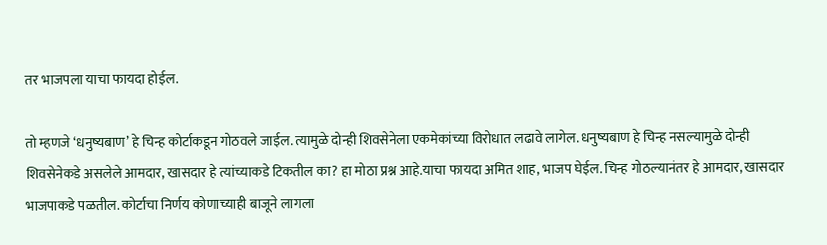तर भाजपला याचा फायदा होईल.

तो म्हणजे ‘धनुष्यबाण’ हे चिन्ह कोर्टाकडून गोठवले जाईल. त्यामुळे दोन्ही शिवसेनेला एकमेकांच्या विरोधात लढावे लागेल. धनुष्यबाण हे चिन्ह नसल्यामुळे दोन्ही शिवसेनेकडे असलेले आमदार, खासदार हे त्यांच्याकडे टिकतील का? हा मोठा प्रश्न आहे.याचा फायदा अमित शाह, भाजप घेईल. चिन्ह गोठल्यानंतर हे आमदार, खासदार भाजपाकडे पळतील. कोर्टाचा निर्णय कोणाच्याही बाजूने लागला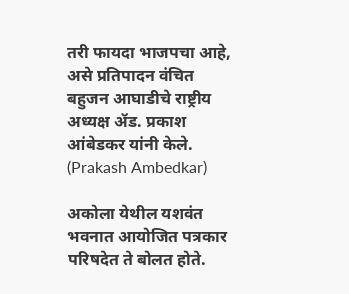तरी फायदा भाजपचा आहे, असे प्रतिपादन वंचित बहुजन आघाडीचे राष्ट्रीय अध्यक्ष ॲड. प्रकाश आंबेडकर यांनी केले. (Prakash Ambedkar)

अकोला येथील यशवंत भवनात आयोजित पत्रकार परिषदेत ते बोलत होते.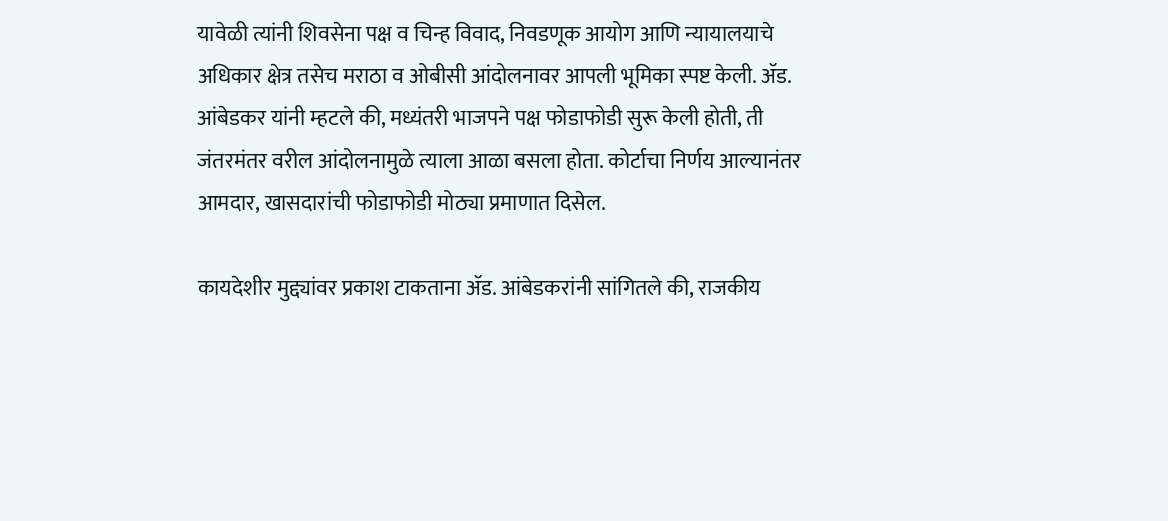यावेळी त्यांनी शिवसेना पक्ष व चिन्ह विवाद, निवडणूक आयोग आणि न्यायालयाचे अधिकार क्षेत्र तसेच मराठा व ओबीसी आंदोलनावर आपली भूमिका स्पष्ट केली. ॲड. आंबेडकर यांनी म्हटले की, मध्यंतरी भाजपने पक्ष फोडाफोडी सुरू केली होती, ती जंतरमंतर वरील आंदोलनामुळे त्याला आळा बसला होता. कोर्टाचा निर्णय आल्यानंतर आमदार, खासदारांची फोडाफोडी मोठ्या प्रमाणात दिसेल.

कायदेशीर मुद्द्यांवर प्रकाश टाकताना ॲड. आंबेडकरांनी सांगितले की, राजकीय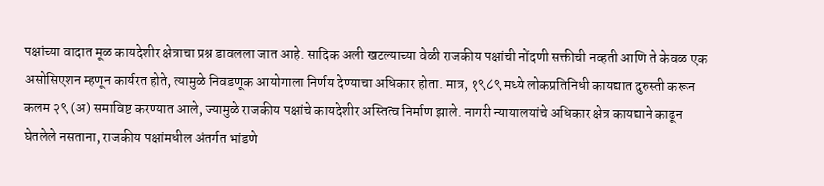पक्षांच्या वादात मूळ कायदेशीर क्षेत्राचा प्रश्न डावलला जात आहे. सादिक अली खटल्याच्या वेळी राजकीय पक्षांची नोंदणी सक्तीची नव्हती आणि ते केवळ एक असोसिएशन म्हणून कार्यरत होते, त्यामुळे निवडणूक आयोगाला निर्णय देण्याचा अधिकार होता. मात्र, १९८९ मध्ये लोकप्रतिनिधी कायद्यात दुरुस्ती करून कलम २९ (अ) समाविष्ट करण्यात आले, ज्यामुळे राजकीय पक्षांचे कायदेशीर अस्तित्व निर्माण झाले. नागरी न्यायालयांचे अधिकार क्षेत्र कायद्याने काढून घेतलेले नसताना, राजकीय पक्षांमधील अंतर्गत भांडणे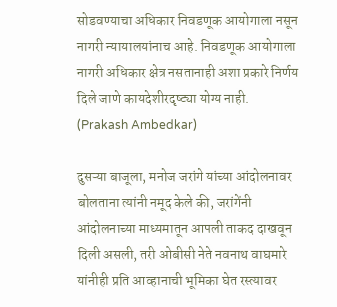सोडवण्याचा अधिकार निवडणूक आयोगाला नसून नागरी न्यायालयांनाच आहे. निवडणूक आयोगाला नागरी अधिकार क्षेत्र नसतानाही अशा प्रकारे निर्णय दिले जाणे कायदेशीरदृष्ट्या योग्य नाही. (Prakash Ambedkar)

दुसऱ्या बाजूला, मनोज जरांगे यांच्या आंदोलनावर बोलताना त्यांनी नमूद केले की, जरांगेंनी आंदोलनाच्या माध्यमातून आपली ताकद दाखवून दिली असली, तरी ओबीसी नेते नवनाथ वाघमारे यांनीही प्रति आव्हानाची भूमिका घेत रस्त्यावर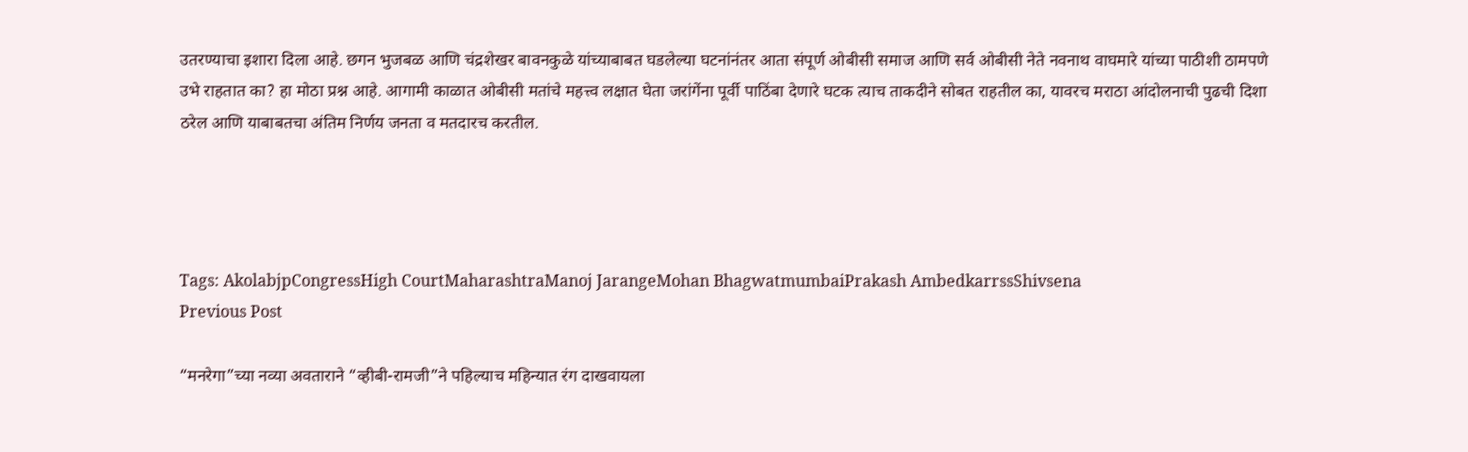उतरण्याचा इशारा दिला आहे. छगन भुजबळ आणि चंद्रशेखर बावनकुळे यांच्याबाबत घडलेल्या घटनांनंतर आता संपूर्ण ओबीसी समाज आणि सर्व ओबीसी नेते नवनाथ वाघमारे यांच्या पाठीशी ठामपणे उभे राहतात का? हा मोठा प्रश्न आहे. आगामी काळात ओबीसी मतांचे महत्त्व लक्षात घेता जरांगेंना पूर्वी पाठिंबा देणारे घटक त्याच ताकदीने सोबत राहतील का, यावरच मराठा आंदोलनाची पुढची दिशा ठरेल आणि याबाबतचा अंतिम निर्णय जनता व मतदारच करतील.




Tags: AkolabjpCongressHigh CourtMaharashtraManoj JarangeMohan BhagwatmumbaiPrakash AmbedkarrssShivsena
Previous Post

“मनरेगा”च्या नव्या अवताराने “व्हीबी-रामजी”ने पहिल्याच महिन्यात रंग दाखवायला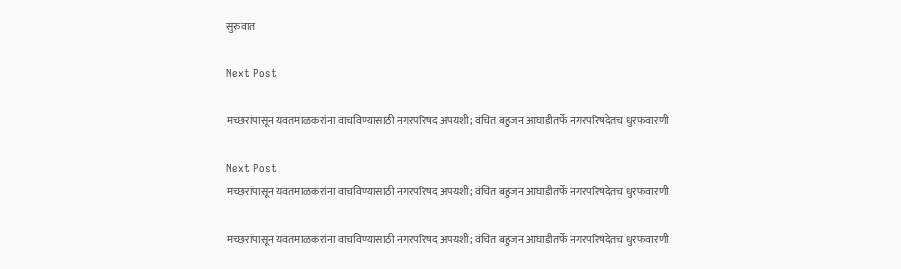सुरुवात

Next Post

मच्छरांपासून यवतमाळकरांना वाचविण्यासाठी नगरपरिषद अपयशी; वंचित बहुजन आघाडीतर्फे नगरपरिषदेतच धुरफवारणी

Next Post
मच्छरांपासून यवतमाळकरांना वाचविण्यासाठी नगरपरिषद अपयशी; वंचित बहुजन आघाडीतर्फे नगरपरिषदेतच धुरफवारणी

मच्छरांपासून यवतमाळकरांना वाचविण्यासाठी नगरपरिषद अपयशी; वंचित बहुजन आघाडीतर्फे नगरपरिषदेतच धुरफवारणी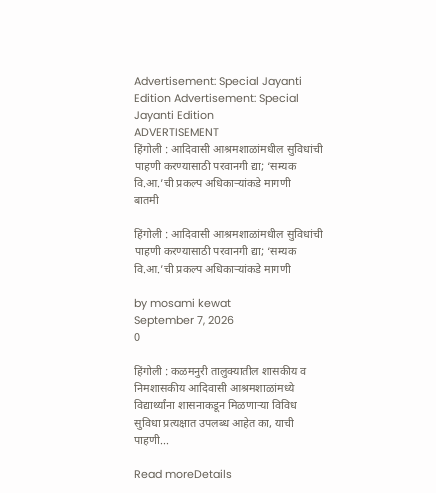Advertisement: Special Jayanti Edition Advertisement: Special Jayanti Edition
ADVERTISEMENT
हिंगोली : आदिवासी आश्रमशाळांमधील सुविधांची पाहणी करण्यासाठी परवानगी द्या; ‘सम्यक वि.आ.’ची प्रकल्प अधिकाऱ्यांकडे मागणी
बातमी

हिंगोली : आदिवासी आश्रमशाळांमधील सुविधांची पाहणी करण्यासाठी परवानगी द्या; ‘सम्यक वि.आ.’ची प्रकल्प अधिकाऱ्यांकडे मागणी

by mosami kewat
September 7, 2026
0

हिंगोली : कळमनुरी तालुक्यातील शासकीय व निमशासकीय आदिवासी आश्रमशाळांमध्ये विद्यार्थ्यांना शासनाकडून मिळणाऱ्या विविध सुविधा प्रत्यक्षात उपलब्ध आहेत का, याची पाहणी...

Read moreDetails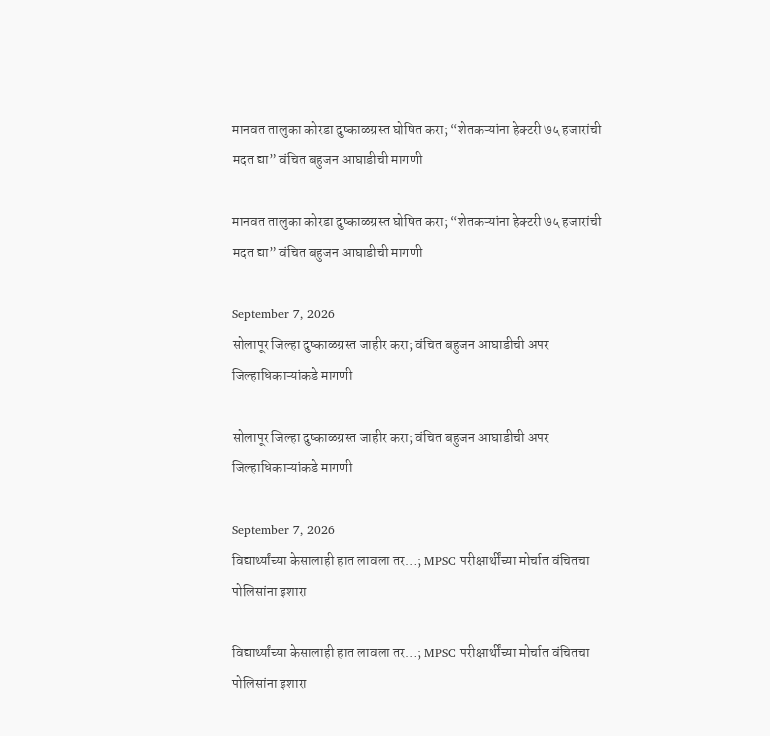मानवत तालुका कोरडा दुष्काळग्रस्त घोषित करा; “शेतकऱ्यांना हेक्टरी ७५ हजारांची मदत द्या” वंचित बहुजन आघाडीची मागणी

मानवत तालुका कोरडा दुष्काळग्रस्त घोषित करा; “शेतकऱ्यांना हेक्टरी ७५ हजारांची मदत द्या” वंचित बहुजन आघाडीची मागणी

September 7, 2026
सोलापूर जिल्हा दुष्काळग्रस्त जाहीर करा; वंचित बहुजन आघाडीची अपर जिल्हाधिकाऱ्यांकडे मागणी

सोलापूर जिल्हा दुष्काळग्रस्त जाहीर करा; वंचित बहुजन आघाडीची अपर जिल्हाधिकाऱ्यांकडे मागणी

September 7, 2026
विद्यार्थ्यांच्या केसालाही हात लावला तर…; MPSC परीक्षार्थींच्या मोर्चात वंचितचा पोलिसांना इशारा

विद्यार्थ्यांच्या केसालाही हात लावला तर…; MPSC परीक्षार्थींच्या मोर्चात वंचितचा पोलिसांना इशारा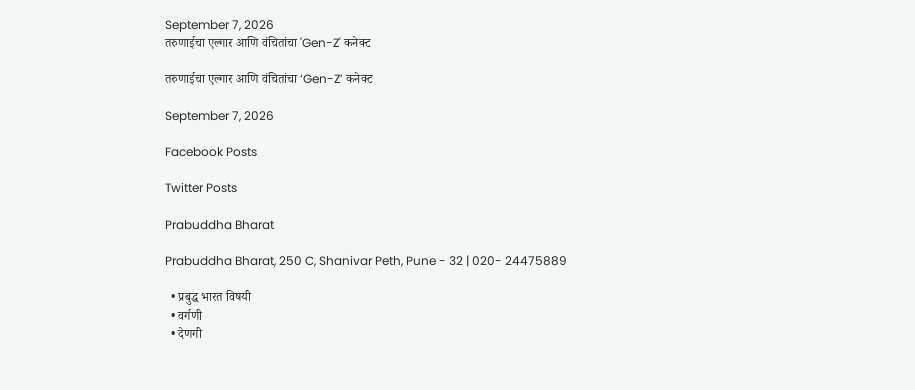September 7, 2026
तरुणाईचा एल्गार आणि वंचितांचा 'Gen-Z' कनेक्ट

तरुणाईचा एल्गार आणि वंचितांचा ‘Gen-Z’ कनेक्ट

September 7, 2026

Facebook Posts

Twitter Posts

Prabuddha Bharat

Prabuddha Bharat, 250 C, Shanivar Peth, Pune - 32 | 020- 24475889

  • प्रबुद्ध भारत विषयी
  • वर्गणी
  • देणगी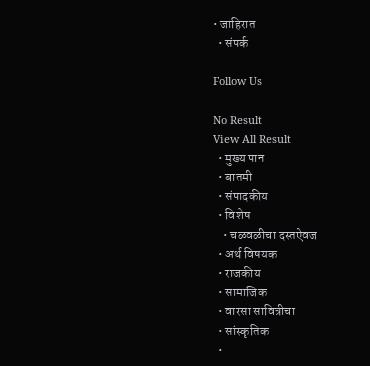• जाहिरात
  • संपर्क

Follow Us

No Result
View All Result
  • मुख्य पान
  • बातमी
  • संपादकीय
  • विशेष
    • चळवळीचा दस्तऐवज
  • अर्थ विषयक
  • राजकीय
  • सामाजिक
  • वारसा सावित्रीचा
  • सांस्कृतिक
  •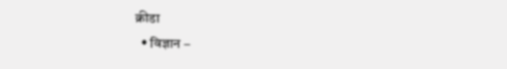क्रीडा
  • विज्ञान –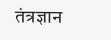तंत्रज्ञान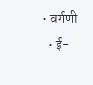• वर्गणी
  • ई-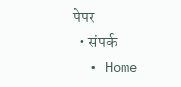पेपर
  • संपर्क
  • Home